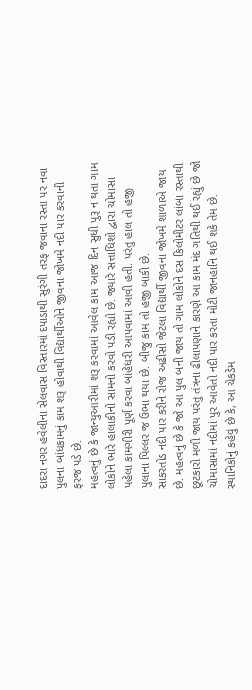દાદરા નગર હવેલીના સેલવાસ વિસ્તારમાં દપાડાથી સુરંગી તરફ જવાના રસ્તા પર નવા પુલના બાંધકામનું કામ શરૂ હોવાથી વિદ્યાર્થીઓને જીવના જોખમે નદી પાર કરવાની ફરજ પડે છે.
મહત્વનું છે કે જાન્યુઆરીમાં શરૂ કરવામાં આવેલ કામ આજ દિન સુધી પુરૂ ન થતા ગામ લોકોને ભારે હાલાકીનો સામનો કરવો પડી રહ્યો છે. જ્યારે સત્તાધિશો દ્વારા ચોમાસા પહેલા કામગીરી પૂર્ણ કરવા બાંહેધરી આપવામાં આવી હતી. પરંતુ હાલ તો હજી પુલાના પિલ્લર જ ઉભા થયા છે. બીજુ કામ તો હજી બાકી છે.
સાકરતોડ નદી પાર કરીને રોજ અઢીસો જેટલા વિદ્યાર્થી જીવના જોખમે શાળાએ જાય છે. મહત્વનું છે કે જો આ પુલ બની જાય તો ગામ લોકોને દસ કિલોમીટર લાંબા રસ્તાથી છૂટકારો મળી જાય પરંતુ તંત્રના ઢીલાપણાને કારણે આ કામ મંદ ગતિથી થઈ રહ્યું છે જો ચોમાસામાં નદીમાં પુર આવેતો નદી પાર કરતા મોટી જાનહાનિ થઈ શકે તેમ છે.
સ્થાનિકોનું કહેવું છે કે, આ ચેકડેમ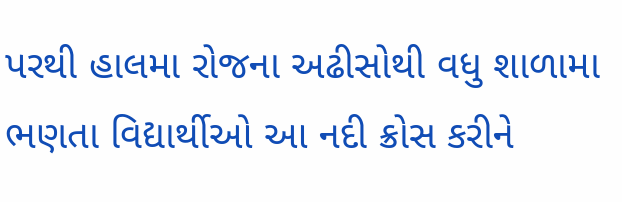પરથી હાલમા રોજના અઢીસોથી વધુ શાળામા ભણતા વિદ્યાર્થીઓ આ નદી ક્રોસ કરીને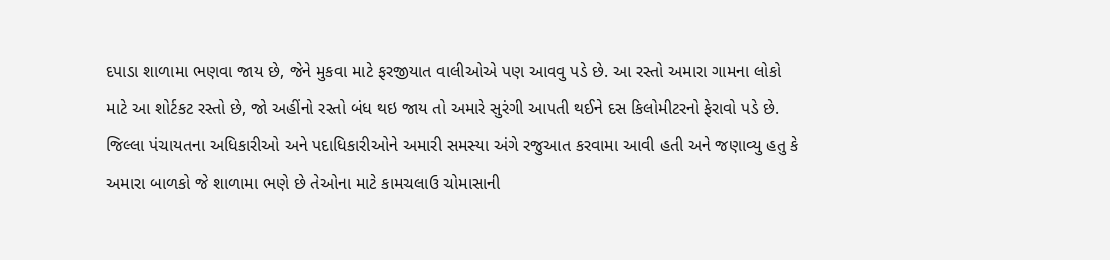દપાડા શાળામા ભણવા જાય છે, જેને મુકવા માટે ફરજીયાત વાલીઓએ પણ આવવુ પડે છે. આ રસ્તો અમારા ગામના લોકો માટે આ શોર્ટકટ રસ્તો છે, જો અહીંનો રસ્તો બંધ થઇ જાય તો અમારે સુરંગી આપતી થઈને દસ કિલોમીટરનો ફેરાવો પડે છે.
જિલ્લા પંચાયતના અધિકારીઓ અને પદાધિકારીઓને અમારી સમસ્યા અંગે રજુઆત કરવામા આવી હતી અને જણાવ્યુ હતુ કે અમારા બાળકો જે શાળામા ભણે છે તેઓના માટે કામચલાઉ ચોમાસાની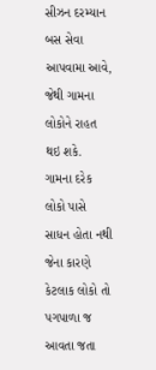સીઝન દરમ્યાન બસ સેવા આપવામા આવે, જેથી ગામના લોકોને રાહત થઇ શકે.
ગામના દરેક લોકો પાસે સાધન હોતા નથી જેના કારણે કેટલાક લોકો તો પગપાળા જ આવતા જતા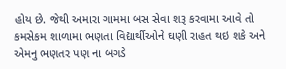હોય છે. જેથી અમારા ગામમા બસ સેવા શરૂ કરવામા આવે તો કમસેકમ શાળામા ભણતા વિદ્યાર્થીઓને ઘણી રાહત થઇ શકે અને એમનુ ભણતર પણ ના બગડે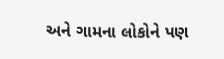અને ગામના લોકોને પણ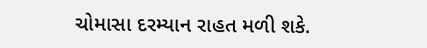ચોમાસા દરમ્યાન રાહત મળી શકે.